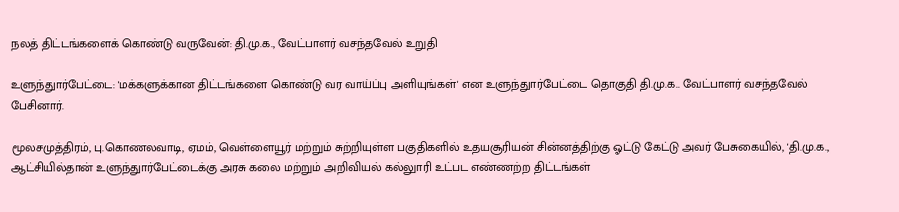நலத் திட்டங்களைக் கொண்டு வருவேன்: தி.மு.க., வேட்பாளர் வசந்தவேல் உறுதி

உளுந்துார்பேட்டை: 'மக்களுக்கான திட்டங்களை கொண்டு வர வாய்ப்பு அளியுங்கள்' என உளுந்துார்பேட்டை தொகுதி தி.மு.க.. வேட்பாளர் வசந்தவேல் பேசினார்.

மூலசமுத்திரம், பு.கொணலவாடி, ஏமம், வெள்ளையூர் மற்றும் சுற்றியுள்ள பகுதிகளில் உதயசூரியன் சின்னத்திற்கு ஓட்டு கேட்டு அவர் பேசுகையில், 'தி.மு.க., ஆட்சியில்தான் உளுந்துார்பேட்டைக்கு அரசு கலை மற்றும் அறிவியல் கல்லுாரி உட்பட எண்ணற்ற திட்டங்கள்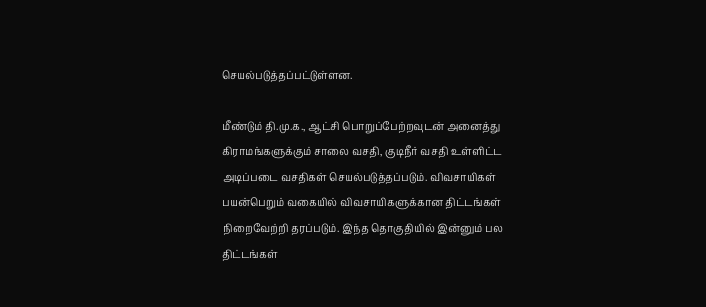செயல்படுத்தப்பட்டுள்ளன.

மீண்டும் தி.மு.க., ஆட்சி பொறுப்பேற்றவுடன் அனைத்து கிராமங்களுக்கும் சாலை வசதி, குடிநீர் வசதி உள்ளிட்ட அடிப்படை வசதிகள் செயல்படுத்தப்படும். விவசாயிகள் பயன்பெறும் வகையில் விவசாயிகளுக்கான திட்டங்கள் நிறைவேற்றி தரப்படும். இந்த தொகுதியில் இன்னும் பல திட்டங்கள்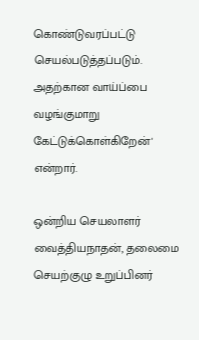கொண்டுவரப்பட்டு செயல்படுத்தப்படும். அதற்கான வாய்ப்பை வழங்குமாறு கேட்டுக்கொள்கிறேன்' என்றார்.

ஒன்றிய செயலாளர் வைத்தியநாதன், தலைமை செயற்குழு உறுப்பினர்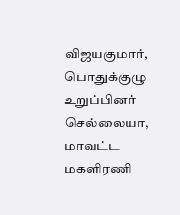விஜயகுமார், பொதுக்குழு உறுப்பினர் செல்லையா, மாவட்ட மகளிரணி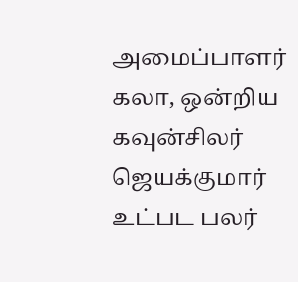அமைப்பாளர் கலா, ஒன்றிய கவுன்சிலர் ஜெயக்குமார் உட்பட பலர்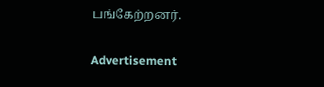பங்கேற்றனர்.

Advertisement